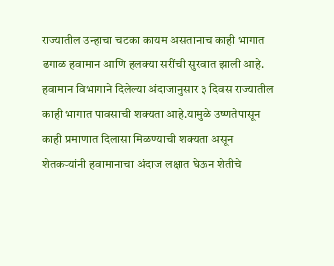राज्यातील उन्हाचा चटका कायम असतानाच काही भागात ढगाळ हवामान आणि हलक्या सरींची सुरवात झाली आहे. हवामान विभागाने दिलेल्या अंदाजानुसार ३ दिवस राज्यातील काही भागात पावसाची शक्यता आहे.यामुळे उष्णतेपासून काही प्रमाणात दिलासा मिळण्याची शक्यता असून शेतकऱ्यांनी हवामानाचा अंदाज लक्षात घेऊन शेतीचे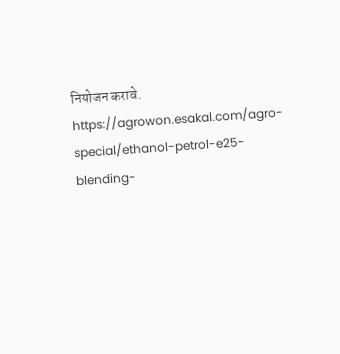नियोजन करावे.
https://agrowon.esakal.com/agro-special/ethanol-petrol-e25-blending-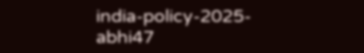india-policy-2025-abhi47